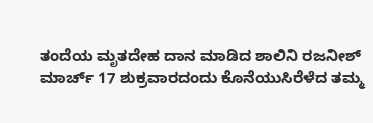ತಂದೆಯ ಮೃತದೇಹ ದಾನ ಮಾಡಿದ ಶಾಲಿನಿ ರಜನೀಶ್
ಮಾರ್ಚ್ 17 ಶುಕ್ರವಾರದಂದು ಕೊನೆಯುಸಿರೆಳೆದ ತಮ್ಮ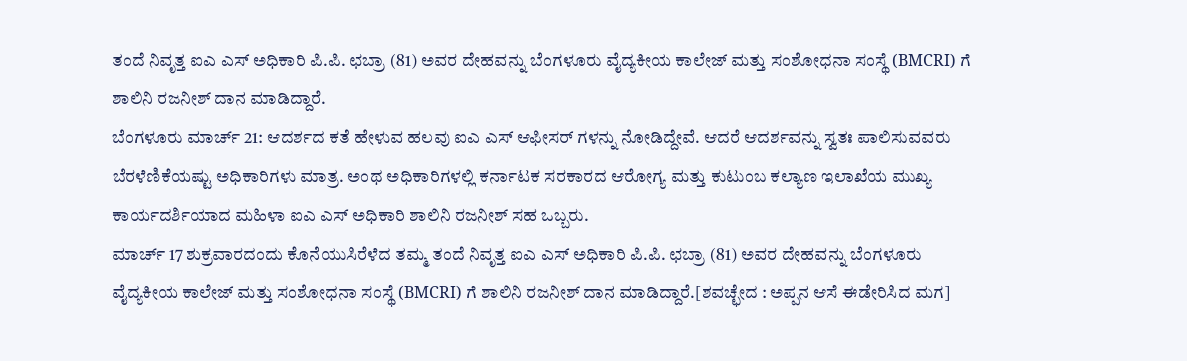ತಂದೆ ನಿವೃತ್ತ ಐಎ ಎಸ್ ಅಧಿಕಾರಿ ಪಿ.ಪಿ. ಛಬ್ರಾ (81) ಅವರ ದೇಹವನ್ನು ಬೆಂಗಳೂರು ವೈದ್ಯಕೀಯ ಕಾಲೇಜ್ ಮತ್ತು ಸಂಶೋಧನಾ ಸಂಸ್ಥೆ (BMCRI) ಗೆ ಶಾಲಿನಿ ರಜನೀಶ್ ದಾನ ಮಾಡಿದ್ದಾರೆ.
ಬೆಂಗಳೂರು ಮಾರ್ಚ್ 21: ಆದರ್ಶದ ಕತೆ ಹೇಳುವ ಹಲವು ಐಎ ಎಸ್ ಆಫೀಸರ್ ಗಳನ್ನು ನೋಡಿದ್ದೇವೆ. ಆದರೆ ಆದರ್ಶವನ್ನು ಸ್ವತಃ ಪಾಲಿಸುವವರು ಬೆರಳೆಣಿಕೆಯಷ್ಟು ಅಧಿಕಾರಿಗಳು ಮಾತ್ರ. ಅಂಥ ಅಧಿಕಾರಿಗಳಲ್ಲಿ ಕರ್ನಾಟಕ ಸರಕಾರದ ಆರೋಗ್ಯ ಮತ್ತು ಕುಟುಂಬ ಕಲ್ಯಾಣ ಇಲಾಖೆಯ ಮುಖ್ಯ ಕಾರ್ಯದರ್ಶಿಯಾದ ಮಹಿಳಾ ಐಎ ಎಸ್ ಅಧಿಕಾರಿ ಶಾಲಿನಿ ರಜನೀಶ್ ಸಹ ಒಬ್ಬರು.
ಮಾರ್ಚ್ 17 ಶುಕ್ರವಾರದಂದು ಕೊನೆಯುಸಿರೆಳೆದ ತಮ್ಮ ತಂದೆ ನಿವೃತ್ತ ಐಎ ಎಸ್ ಅಧಿಕಾರಿ ಪಿ.ಪಿ. ಛಬ್ರಾ (81) ಅವರ ದೇಹವನ್ನು ಬೆಂಗಳೂರು ವೈದ್ಯಕೀಯ ಕಾಲೇಜ್ ಮತ್ತು ಸಂಶೋಧನಾ ಸಂಸ್ಥೆ (BMCRI) ಗೆ ಶಾಲಿನಿ ರಜನೀಶ್ ದಾನ ಮಾಡಿದ್ದಾರೆ.[ಶವಚ್ಛೇದ : ಅಪ್ಪನ ಆಸೆ ಈಡೇರಿಸಿದ ಮಗ]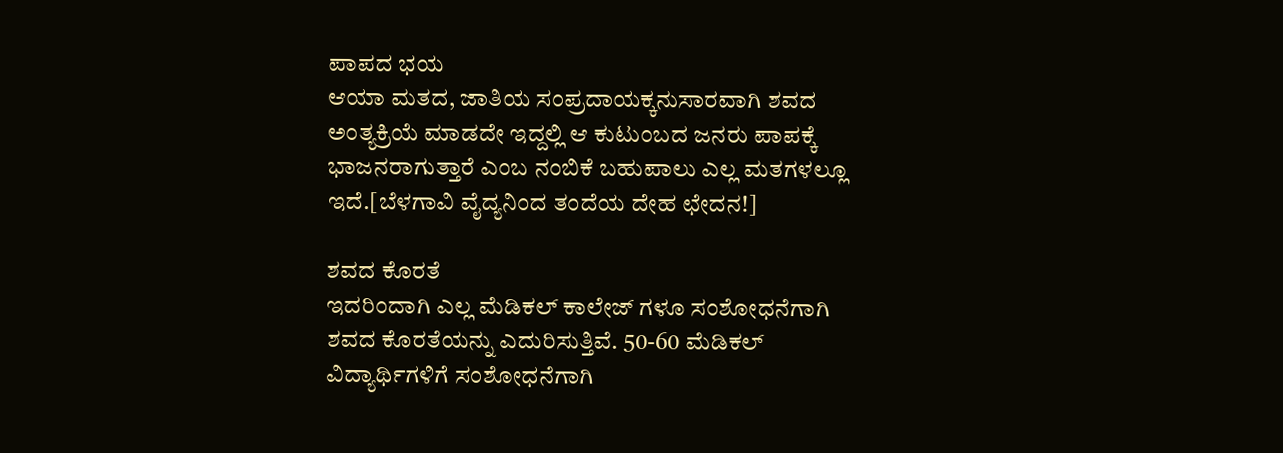ಪಾಪದ ಭಯ
ಆಯಾ ಮತದ, ಜಾತಿಯ ಸಂಪ್ರದಾಯಕ್ಕನುಸಾರವಾಗಿ ಶವದ ಅಂತ್ಯಕ್ರಿಯೆ ಮಾಡದೇ ಇದ್ದಲ್ಲಿ ಆ ಕುಟುಂಬದ ಜನರು ಪಾಪಕ್ಕೆ ಭಾಜನರಾಗುತ್ತಾರೆ ಎಂಬ ನಂಬಿಕೆ ಬಹುಪಾಲು ಎಲ್ಲ ಮತಗಳಲ್ಲೂ ಇದೆ.[ಬೆಳಗಾವಿ ವೈದ್ಯನಿಂದ ತಂದೆಯ ದೇಹ ಛೇದನ!]

ಶವದ ಕೊರತೆ
ಇದರಿಂದಾಗಿ ಎಲ್ಲ ಮೆಡಿಕಲ್ ಕಾಲೇಜ್ ಗಳೂ ಸಂಶೋಧನೆಗಾಗಿ ಶವದ ಕೊರತೆಯನ್ನು ಎದುರಿಸುತ್ತಿವೆ. 50-60 ಮೆಡಿಕಲ್ ವಿದ್ಯಾರ್ಥಿಗಳಿಗೆ ಸಂಶೋಧನೆಗಾಗಿ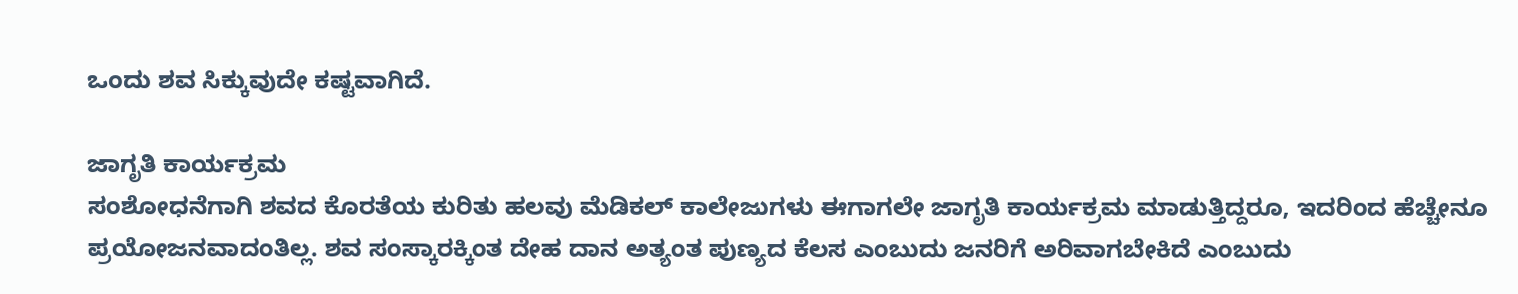ಒಂದು ಶವ ಸಿಕ್ಕುವುದೇ ಕಷ್ಟವಾಗಿದೆ.

ಜಾಗೃತಿ ಕಾರ್ಯಕ್ರಮ
ಸಂಶೋಧನೆಗಾಗಿ ಶವದ ಕೊರತೆಯ ಕುರಿತು ಹಲವು ಮೆಡಿಕಲ್ ಕಾಲೇಜುಗಳು ಈಗಾಗಲೇ ಜಾಗೃತಿ ಕಾರ್ಯಕ್ರಮ ಮಾಡುತ್ತಿದ್ದರೂ, ಇದರಿಂದ ಹೆಚ್ಚೇನೂ ಪ್ರಯೋಜನವಾದಂತಿಲ್ಲ. ಶವ ಸಂಸ್ಕಾರಕ್ಕಿಂತ ದೇಹ ದಾನ ಅತ್ಯಂತ ಪುಣ್ಯದ ಕೆಲಸ ಎಂಬುದು ಜನರಿಗೆ ಅರಿವಾಗಬೇಕಿದೆ ಎಂಬುದು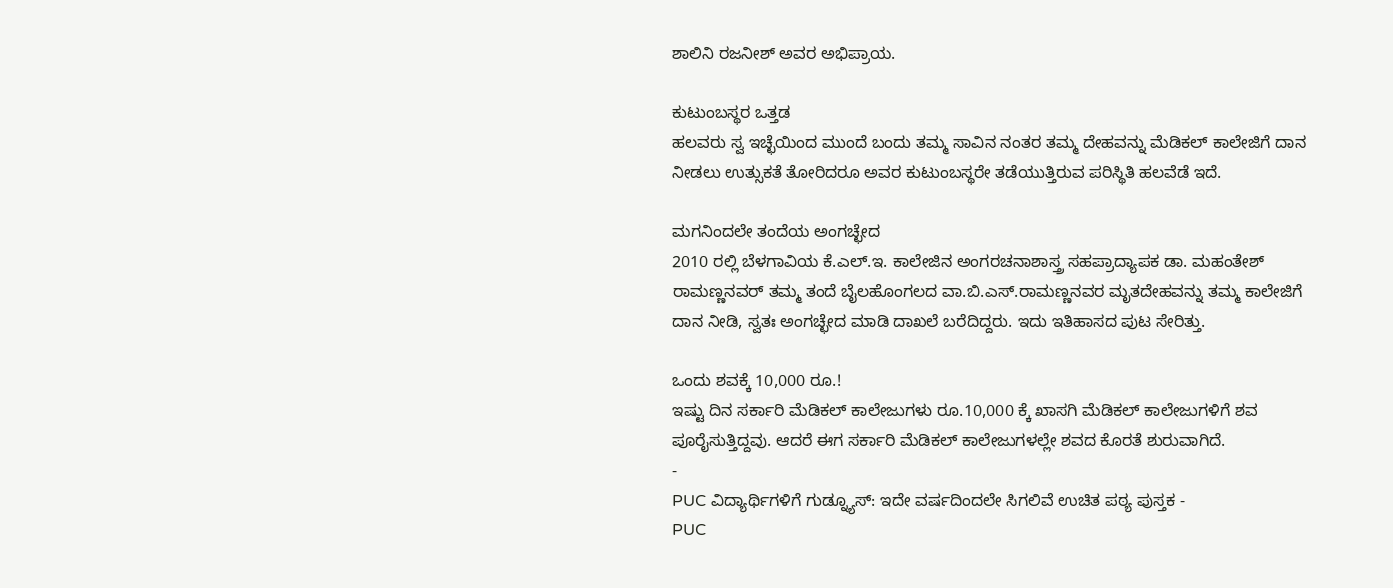ಶಾಲಿನಿ ರಜನೀಶ್ ಅವರ ಅಭಿಪ್ರಾಯ.

ಕುಟುಂಬಸ್ಥರ ಒತ್ತಡ
ಹಲವರು ಸ್ವ ಇಚ್ಛೆಯಿಂದ ಮುಂದೆ ಬಂದು ತಮ್ಮ ಸಾವಿನ ನಂತರ ತಮ್ಮ ದೇಹವನ್ನು ಮೆಡಿಕಲ್ ಕಾಲೇಜಿಗೆ ದಾನ ನೀಡಲು ಉತ್ಸುಕತೆ ತೋರಿದರೂ ಅವರ ಕುಟುಂಬಸ್ಥರೇ ತಡೆಯುತ್ತಿರುವ ಪರಿಸ್ಥಿತಿ ಹಲವೆಡೆ ಇದೆ.

ಮಗನಿಂದಲೇ ತಂದೆಯ ಅಂಗಚ್ಛೇದ
2010 ರಲ್ಲಿ ಬೆಳಗಾವಿಯ ಕೆ.ಎಲ್.ಇ. ಕಾಲೇಜಿನ ಅಂಗರಚನಾಶಾಸ್ತ್ರ ಸಹಪ್ರಾದ್ಯಾಪಕ ಡಾ. ಮಹಂತೇಶ್ ರಾಮಣ್ಣನವರ್ ತಮ್ಮ ತಂದೆ ಬೈಲಹೊಂಗಲದ ವಾ.ಬಿ.ಎಸ್.ರಾಮಣ್ಣನವರ ಮೃತದೇಹವನ್ನು ತಮ್ಮ ಕಾಲೇಜಿಗೆ ದಾನ ನೀಡಿ, ಸ್ವತಃ ಅಂಗಚ್ಛೇದ ಮಾಡಿ ದಾಖಲೆ ಬರೆದಿದ್ದರು. ಇದು ಇತಿಹಾಸದ ಪುಟ ಸೇರಿತ್ತು.

ಒಂದು ಶವಕ್ಕೆ 10,000 ರೂ.!
ಇಷ್ಟು ದಿನ ಸರ್ಕಾರಿ ಮೆಡಿಕಲ್ ಕಾಲೇಜುಗಳು ರೂ.10,000 ಕ್ಕೆ ಖಾಸಗಿ ಮೆಡಿಕಲ್ ಕಾಲೇಜುಗಳಿಗೆ ಶವ ಪೂರೈಸುತ್ತಿದ್ದವು. ಆದರೆ ಈಗ ಸರ್ಕಾರಿ ಮೆಡಿಕಲ್ ಕಾಲೇಜುಗಳಲ್ಲೇ ಶವದ ಕೊರತೆ ಶುರುವಾಗಿದೆ.
-
PUC ವಿದ್ಯಾರ್ಥಿಗಳಿಗೆ ಗುಡ್ನ್ಯೂಸ್: ಇದೇ ವರ್ಷದಿಂದಲೇ ಸಿಗಲಿವೆ ಉಚಿತ ಪಠ್ಯ ಪುಸ್ತಕ -
PUC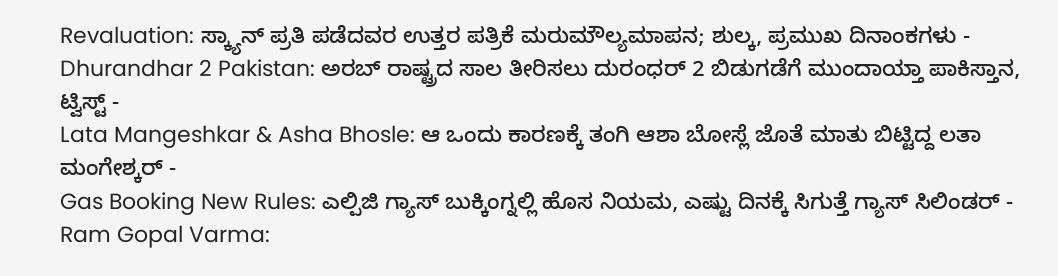Revaluation: ಸ್ಕ್ಯಾನ್ ಪ್ರತಿ ಪಡೆದವರ ಉತ್ತರ ಪತ್ರಿಕೆ ಮರುಮೌಲ್ಯಮಾಪನ; ಶುಲ್ಕ, ಪ್ರಮುಖ ದಿನಾಂಕಗಳು -
Dhurandhar 2 Pakistan: ಅರಬ್ ರಾಷ್ಟ್ರದ ಸಾಲ ತೀರಿಸಲು ದುರಂಧರ್ 2 ಬಿಡುಗಡೆಗೆ ಮುಂದಾಯ್ತಾ ಪಾಕಿಸ್ತಾನ, ಟ್ವಿಸ್ಟ್ -
Lata Mangeshkar & Asha Bhosle: ಆ ಒಂದು ಕಾರಣಕ್ಕೆ ತಂಗಿ ಆಶಾ ಬೋಸ್ಲೆ ಜೊತೆ ಮಾತು ಬಿಟ್ಟಿದ್ದ ಲತಾ ಮಂಗೇಶ್ಕರ್ -
Gas Booking New Rules: ಎಲ್ಪಿಜಿ ಗ್ಯಾಸ್ ಬುಕ್ಕಿಂಗ್ನಲ್ಲಿ ಹೊಸ ನಿಯಮ, ಎಷ್ಟು ದಿನಕ್ಕೆ ಸಿಗುತ್ತೆ ಗ್ಯಾಸ್ ಸಿಲಿಂಡರ್ -
Ram Gopal Varma: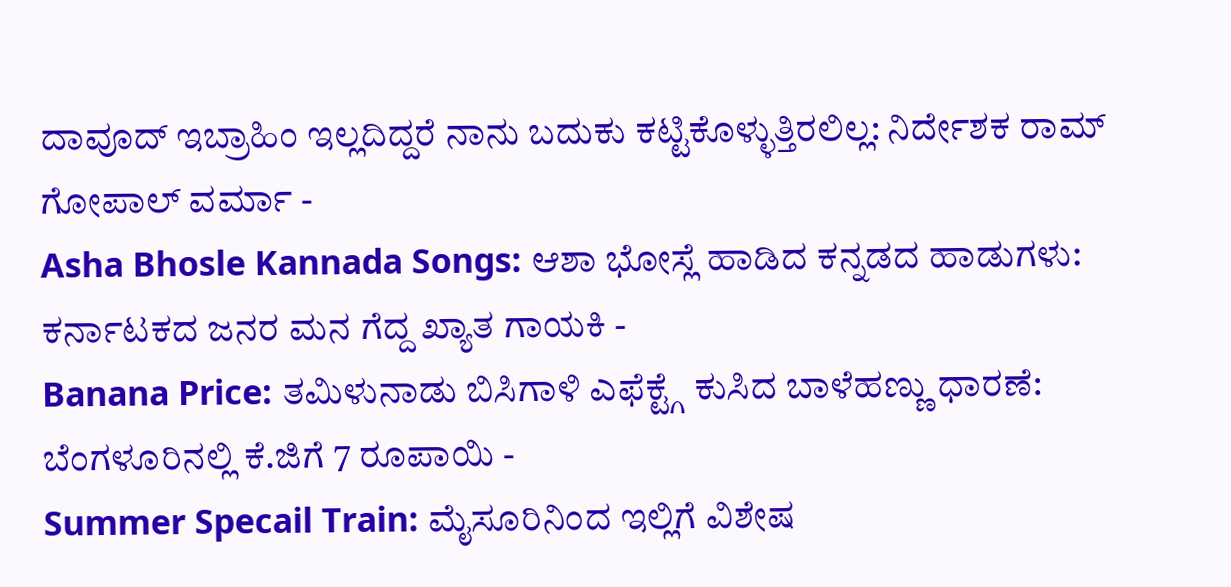ದಾವೂದ್ ಇಬ್ರಾಹಿಂ ಇಲ್ಲದಿದ್ದರೆ ನಾನು ಬದುಕು ಕಟ್ಟಿಕೊಳ್ಳುತ್ತಿರಲಿಲ್ಲ: ನಿರ್ದೇಶಕ ರಾಮ್ ಗೋಪಾಲ್ ವರ್ಮಾ -
Asha Bhosle Kannada Songs: ಆಶಾ ಭೋಸ್ಲೆ ಹಾಡಿದ ಕನ್ನಡದ ಹಾಡುಗಳು: ಕರ್ನಾಟಕದ ಜನರ ಮನ ಗೆದ್ದ ಖ್ಯಾತ ಗಾಯಕಿ -
Banana Price: ತಮಿಳುನಾಡು ಬಿಸಿಗಾಳಿ ಎಫೆಕ್ಟ್ಗೆ ಕುಸಿದ ಬಾಳೆಹಣ್ಣು ಧಾರಣೆ: ಬೆಂಗಳೂರಿನಲ್ಲಿ ಕೆ.ಜಿಗೆ 7 ರೂಪಾಯಿ -
Summer Specail Train: ಮೈಸೂರಿನಿಂದ ಇಲ್ಲಿಗೆ ವಿಶೇಷ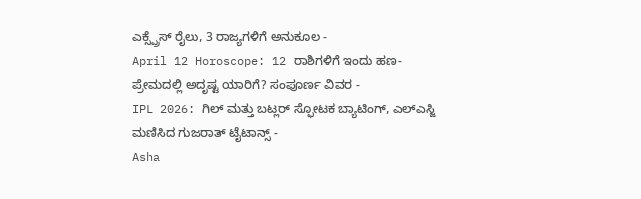ಎಕ್ಸ್ಪ್ರೆಸ್ ರೈಲು, 3 ರಾಜ್ಯಗಳಿಗೆ ಅನುಕೂಲ -
April 12 Horoscope: 12 ರಾಶಿಗಳಿಗೆ ಇಂದು ಹಣ-ಪ್ರೇಮದಲ್ಲಿ ಅದೃಷ್ಟ ಯಾರಿಗೆ? ಸಂಪೂರ್ಣ ವಿವರ -
IPL 2026: ಗಿಲ್ ಮತ್ತು ಬಟ್ಲರ್ ಸ್ಫೋಟಕ ಬ್ಯಾಟಿಂಗ್, ಎಲ್ಎಸ್ಜಿ ಮಣಿಸಿದ ಗುಜರಾತ್ ಟೈಟಾನ್ಸ್ -
Asha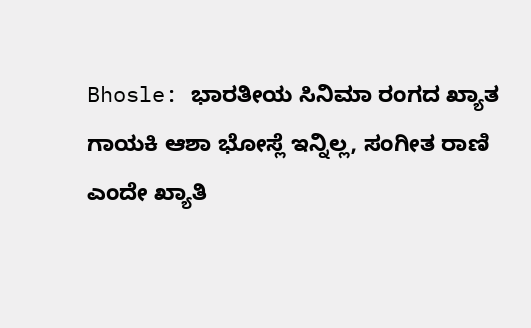Bhosle: ಭಾರತೀಯ ಸಿನಿಮಾ ರಂಗದ ಖ್ಯಾತ ಗಾಯಕಿ ಆಶಾ ಭೋಸ್ಲೆ ಇನ್ನಿಲ್ಲ, ಸಂಗೀತ ರಾಣಿ ಎಂದೇ ಖ್ಯಾತಿ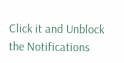Click it and Unblock the Notifications